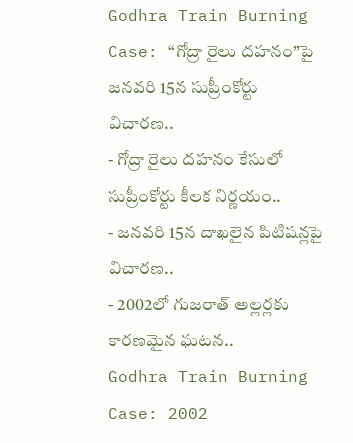Godhra Train Burning Case: “గోద్రా రైలు దహనం”పై జనవరి 15న సుప్రీంకోర్టు విచారణ..
- గోద్రా రైలు దహనం కేసులో సుప్రీంకోర్టు కీలక నిర్ణయం..
- జనవరి 15న దాఖలైన పిటిషన్లపై విచారణ..
- 2002లో గుజరాత్ అల్లర్లకు కారణమైన ఘటన..
Godhra Train Burning Case: 2002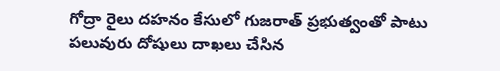గోద్రా రైలు దహనం కేసులో గుజరాత్ ప్రభుత్వంతో పాటు పలువురు దోషులు దాఖలు చేసిన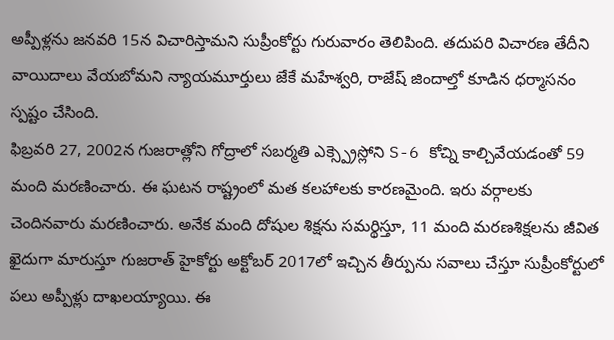అప్పీళ్లను జనవరి 15న విచారిస్తామని సుప్రీంకోర్టు గురువారం తెలిపింది. తదుపరి విచారణ తేదీని వాయిదాలు వేయబోమని న్యాయమూర్తులు జేకే మహేశ్వరి, రాజేష్ జిందాల్తో కూడిన ధర్మాసనం స్పష్టం చేసింది.
ఫిబ్రవరి 27, 2002న గుజరాత్లోని గోద్రాలో సబర్మతి ఎక్స్ప్రెస్లోని S-6 కోచ్ని కాల్చివేయడంతో 59 మంది మరణించారు. ఈ ఘటన రాష్ట్రంలో మత కలహాలకు కారణమైంది. ఇరు వర్గాలకు చెందినవారు మరణించారు. అనేక మంది దోషుల శిక్షను సమర్థిస్తూ, 11 మంది మరణశిక్షలను జీవిత ఖైదుగా మారుస్తూ గుజరాత్ హైకోర్టు అక్టోబర్ 2017లో ఇచ్చిన తీర్పును సవాలు చేస్తూ సుప్రీంకోర్టులో పలు అప్పీళ్లు దాఖలయ్యాయి. ఈ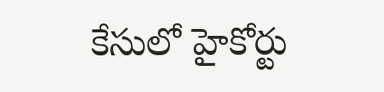కేసులో హైకోర్టు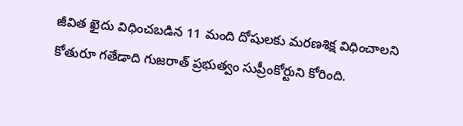జీవిత ఖైదు విధించబడిన 11 మంది దోషులకు మరణశిక్ష విధించాలని కోతురూ గతేడాది గుజరాత్ ప్రభుత్వం సుప్రీంకోర్టుని కోరింది.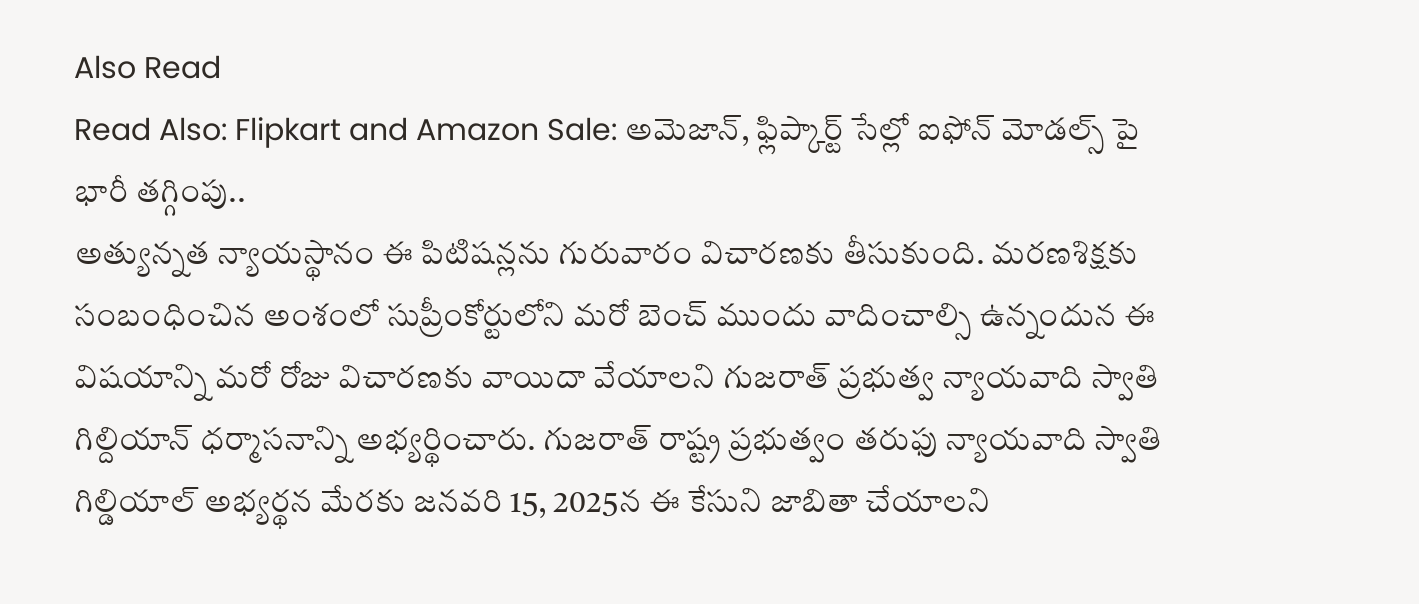Also Read
Read Also: Flipkart and Amazon Sale: అమెజాన్, ఫ్లిప్కార్ట్ సేల్లో ఐఫోన్ మోడల్స్ పై భారీ తగ్గింపు..
అత్యున్నత న్యాయస్థానం ఈ పిటిషన్లను గురువారం విచారణకు తీసుకుంది. మరణశిక్షకు సంబంధించిన అంశంలో సుప్రీంకోర్టులోని మరో బెంచ్ ముందు వాదించాల్సి ఉన్నందున ఈ విషయాన్ని మరో రోజు విచారణకు వాయిదా వేయాలని గుజరాత్ ప్రభుత్వ న్యాయవాది స్వాతి గిల్దియాన్ ధర్మాసనాన్ని అభ్యర్థించారు. గుజరాత్ రాష్ట్ర ప్రభుత్వం తరుఫు న్యాయవాది స్వాతి గిల్డియాల్ అభ్యర్థన మేరకు జనవరి 15, 2025న ఈ కేసుని జాబితా చేయాలని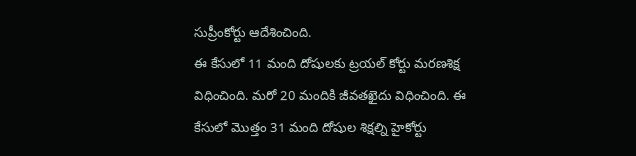సుప్రీంకోర్టు ఆదేశించింది.
ఈ కేసులో 11 మంది దోషులకు ట్రయల్ కోర్టు మరణశిక్ష విధించింది. మరో 20 మందికి జీవతఖైదు విధించింది. ఈ కేసులో మొత్తం 31 మంది దోషుల శిక్షల్ని హైకోర్టు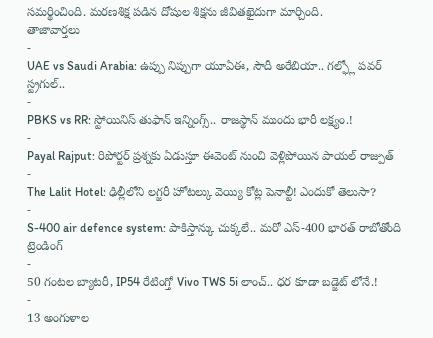సమర్థించింది. మరణశిక్ష పడిన దోషుల శిక్షను జీవితఖైదుగా మార్చింది.
తాజావార్తలు
-
UAE vs Saudi Arabia: ఉప్పు నిప్పుగా యూఏఈ, సౌదీ అరేబియా.. గల్ఫ్లో పవర్ స్ట్రగుల్..
-
PBKS vs RR: స్టోయినిస్ తుఫాన్ ఇన్నింగ్స్.. రాజస్థాన్ ముందు భారీ లక్ష్యం.!
-
Payal Rajput: రిపోర్టర్ ప్రశ్నకు ఏడుస్తూ ఈవెంట్ నుంచి వెళ్లిపోయిన పాయల్ రాజ్పుత్
-
The Lalit Hotel: ఢిల్లీలోని లగ్జరీ హోటల్కు వెయ్యి కోట్ల పెనాల్టీ! ఎందుకో తెలుసా?
-
S-400 air defence system: పాకిస్తాన్కు చుక్కలే.. మరో ఎస్-400 భారత్ రాబోతోంది
ట్రెండింగ్
-
50 గంటల బ్యాటరీ, IP54 రేటింగ్తో Vivo TWS 5i లాంచ్.. ధర కూడా బడ్జెట్ లోనే.!
-
13 అంగుళాల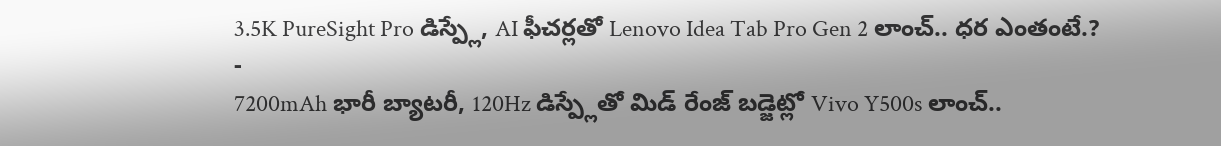3.5K PureSight Pro డిస్ప్లే, AI ఫీచర్లతో Lenovo Idea Tab Pro Gen 2 లాంచ్.. ధర ఎంతంటే.?
-
7200mAh భారీ బ్యాటరీ, 120Hz డిస్ప్లేతో మిడ్ రేంజ్ బడ్జెట్లో Vivo Y500s లాంచ్..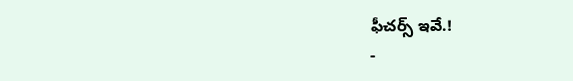ఫీచర్స్ ఇవే.!
-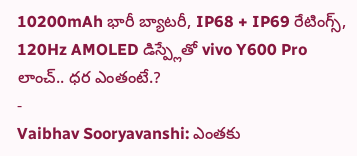10200mAh భారీ బ్యాటరీ, IP68 + IP69 రేటింగ్స్, 120Hz AMOLED డిస్ప్లేతో vivo Y600 Pro లాంచ్.. ధర ఎంతంటే.?
-
Vaibhav Sooryavanshi: ఎంతకు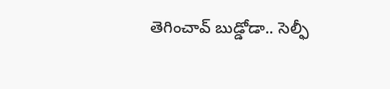తెగించావ్ బుడ్డోడా.. సెల్ఫీ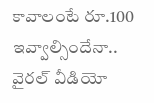కావాలంటే రూ.100 ఇవ్వాల్సిందేనా.. వైరల్ వీడియో